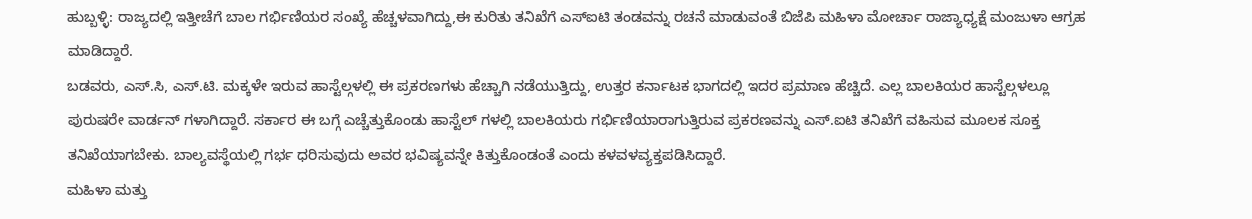ಹುಬ್ಬಳ್ಳಿ: ರಾಜ್ಯದಲ್ಲಿ ಇತ್ತೀಚೆಗೆ ಬಾಲ ಗರ್ಭಿಣಿಯರ ಸಂಖ್ಯೆ ಹೆಚ್ಚಳವಾಗಿದ್ದು,ಈ ಕುರಿತು ತನಿಖೆಗೆ ಎಸ್ಐಟಿ ತಂಡವನ್ನು ರಚನೆ ಮಾಡುವಂತೆ ಬಿಜೆಪಿ ಮಹಿಳಾ ಮೋರ್ಚಾ ರಾಜ್ಯಾಧ್ಯಕ್ಷೆ ಮಂಜುಳಾ ಆಗ್ರಹ ಮಾಡಿದ್ದಾರೆ.
ಬಡವರು, ಎಸ್.ಸಿ, ಎಸ್.ಟಿ. ಮಕ್ಕಳೇ ಇರುವ ಹಾಸ್ಟೆಲ್ಗಳಲ್ಲಿ ಈ ಪ್ರಕರಣಗಳು ಹೆಚ್ಚಾಗಿ ನಡೆಯುತ್ತಿದ್ದು, ಉತ್ತರ ಕರ್ನಾಟಕ ಭಾಗದಲ್ಲಿ ಇದರ ಪ್ರಮಾಣ ಹೆಚ್ಚಿದೆ. ಎಲ್ಲ ಬಾಲಕಿಯರ ಹಾಸ್ಟೆಲ್ಗಳಲ್ಲೂ ಪುರುಷರೇ ವಾರ್ಡನ್ ಗಳಾಗಿದ್ದಾರೆ. ಸರ್ಕಾರ ಈ ಬಗ್ಗೆ ಎಚ್ಚೆತ್ತುಕೊಂಡು ಹಾಸ್ಟೆಲ್ ಗಳಲ್ಲಿ ಬಾಲಕಿಯರು ಗರ್ಭಿಣಿಯಾರಾಗುತ್ತಿರುವ ಪ್ರಕರಣವನ್ನು ಎಸ್.ಐಟಿ ತನಿಖೆಗೆ ವಹಿಸುವ ಮೂಲಕ ಸೂಕ್ತ ತನಿಖೆಯಾಗಬೇಕು. ಬಾಲ್ಯವಸ್ಥೆಯಲ್ಲಿ ಗರ್ಭ ಧರಿಸುವುದು ಅವರ ಭವಿಷ್ಯವನ್ನೇ ಕಿತ್ತುಕೊಂಡಂತೆ ಎಂದು ಕಳವಳವ್ಯಕ್ತಪಡಿಸಿದ್ದಾರೆ.
ಮಹಿಳಾ ಮತ್ತು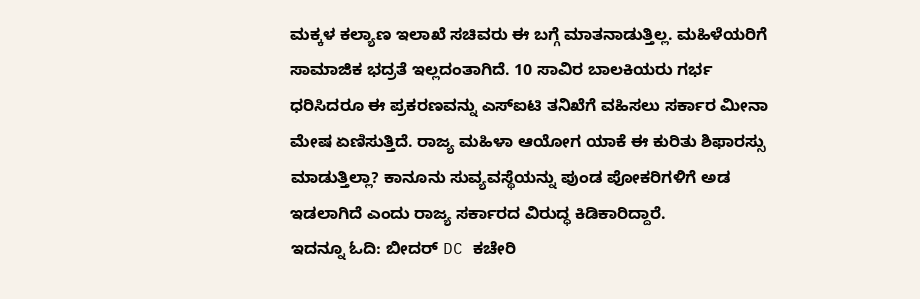ಮಕ್ಕಳ ಕಲ್ಯಾಣ ಇಲಾಖೆ ಸಚಿವರು ಈ ಬಗ್ಗೆ ಮಾತನಾಡುತ್ತಿಲ್ಲ. ಮಹಿಳೆಯರಿಗೆ ಸಾಮಾಜಿಕ ಭದ್ರತೆ ಇಲ್ಲದಂತಾಗಿದೆ. 10 ಸಾವಿರ ಬಾಲಕಿಯರು ಗರ್ಭ ಧರಿಸಿದರೂ ಈ ಪ್ರಕರಣವನ್ನು ಎಸ್ಐಟಿ ತನಿಖೆಗೆ ವಹಿಸಲು ಸರ್ಕಾರ ಮೀನಾ ಮೇಷ ಏಣಿಸುತ್ತಿದೆ. ರಾಜ್ಯ ಮಹಿಳಾ ಆಯೋಗ ಯಾಕೆ ಈ ಕುರಿತು ಶಿಫಾರಸ್ಸು ಮಾಡುತ್ತಿಲ್ಲಾ? ಕಾನೂನು ಸುವ್ಯವಸ್ಥೆಯನ್ನು ಪುಂಡ ಪೋಕರಿಗಳಿಗೆ ಅಡ ಇಡಲಾಗಿದೆ ಎಂದು ರಾಜ್ಯ ಸರ್ಕಾರದ ವಿರುದ್ಧ ಕಿಡಿಕಾರಿದ್ದಾರೆ.
ಇದನ್ನೂ ಓದಿ: ಬೀದರ್ DC ಕಚೇರಿ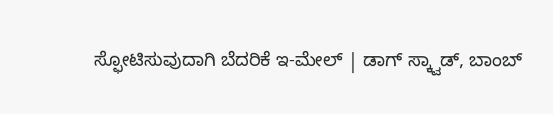ಸ್ಫೋಟಿಸುವುದಾಗಿ ಬೆದರಿಕೆ ಇ-ಮೇಲ್ | ಡಾಗ್ ಸ್ಕ್ವಾಡ್, ಬಾಂಬ್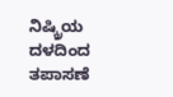ನಿಷ್ಕ್ರಿಯ ದಳದಿಂದ ತಪಾಸಣೆ